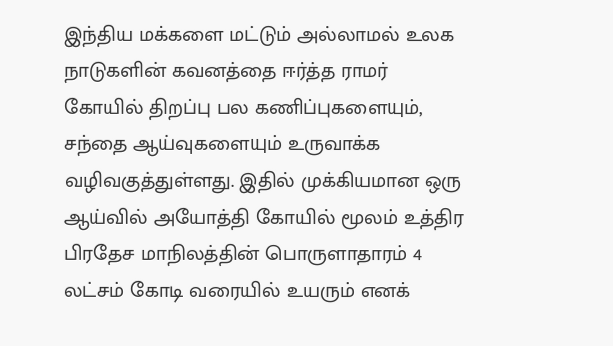இந்திய மக்களை மட்டும் அல்லாமல் உலக நாடுகளின் கவனத்தை ஈர்த்த ராமர் கோயில் திறப்பு பல கணிப்புகளையும், சந்தை ஆய்வுகளையும் உருவாக்க வழிவகுத்துள்ளது. இதில் முக்கியமான ஒரு ஆய்வில் அயோத்தி கோயில் மூலம் உத்திர பிரதேச மாநிலத்தின் பொருளாதாரம் 4 லட்சம் கோடி வரையில் உயரும் எனக்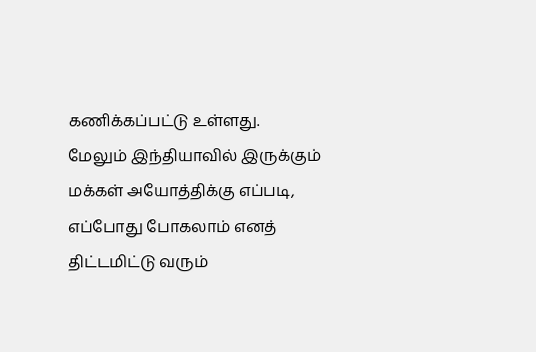கணிக்கப்பட்டு உள்ளது.
மேலும் இந்தியாவில் இருக்கும் மக்கள் அயோத்திக்கு எப்படி, எப்போது போகலாம் எனத் திட்டமிட்டு வரும்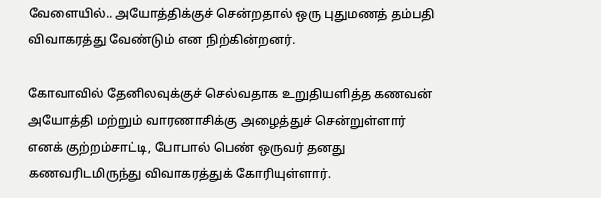வேளையில்.. அயோத்திக்குச் சென்றதால் ஒரு புதுமணத் தம்பதி விவாகரத்து வேண்டும் என நிற்கின்றனர்.

கோவாவில் தேனிலவுக்குச் செல்வதாக உறுதியளித்த கணவன் அயோத்தி மற்றும் வாரணாசிக்கு அழைத்துச் சென்றுள்ளார் எனக் குற்றம்சாட்டி, போபால் பெண் ஒருவர் தனது கணவரிடமிருந்து விவாகரத்துக் கோரியுள்ளார்.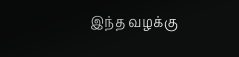இந்த வழக்கு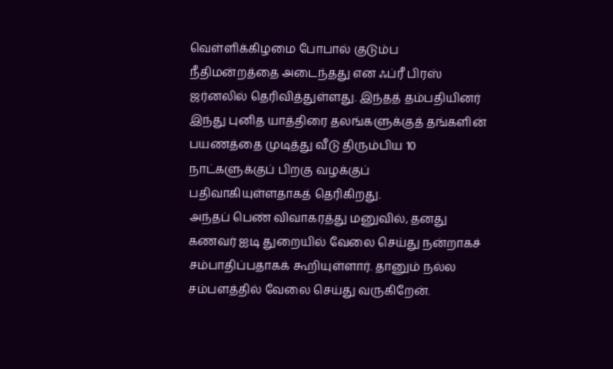வெள்ளிக்கிழமை போபால் குடும்ப நீதிமன்றத்தை அடைந்தது என ஃப்ரீ பிரஸ் ஜர்னலில் தெரிவித்துள்ளது. இந்தத் தம்பதியினர் இந்து புனித யாத்திரை தலங்களுக்குத் தங்களின் பயணத்தை முடித்து வீடு திரும்பிய 10 நாட்களுக்குப் பிறகு வழக்குப் பதிவாகியுள்ளதாகத் தெரிகிறது.
அந்தப் பெண் விவாகரத்து மனுவில், தனது கணவர் ஐடி துறையில் வேலை செய்து நன்றாகச் சம்பாதிப்பதாகக் கூறியுள்ளார். தானும் நல்ல சம்பளத்தில் வேலை செய்து வருகிறேன்.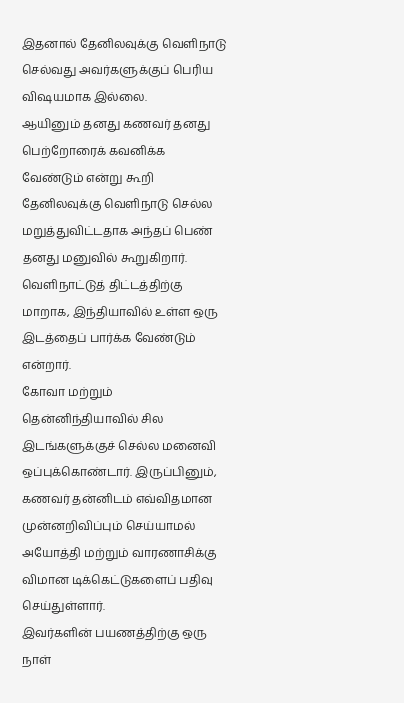இதனால் தேனிலவுக்கு வெளிநாடு செல்வது அவர்களுக்குப் பெரிய விஷயமாக இல்லை.
ஆயினும் தனது கணவர் தனது பெற்றோரைக் கவனிக்க வேண்டும் என்று கூறி தேனிலவுக்கு வெளிநாடு செல்ல மறுத்துவிட்டதாக அந்தப் பெண் தனது மனுவில் கூறுகிறார். வெளிநாட்டுத் திட்டத்திற்கு மாறாக, இந்தியாவில் உள்ள ஒரு இடத்தைப் பார்க்க வேண்டும் என்றார்.
கோவா மற்றும் தென்னிந்தியாவில் சில இடங்களுக்குச் செல்ல மனைவி ஒப்புக்கொண்டார். இருப்பினும், கணவர் தன்னிடம் எவ்விதமான முன்னறிவிப்பும் செய்யாமல் அயோத்தி மற்றும் வாரணாசிக்கு விமான டிக்கெட்டுகளைப் பதிவு செய்துள்ளார்.
இவர்களின் பயணத்திற்கு ஒரு நாள்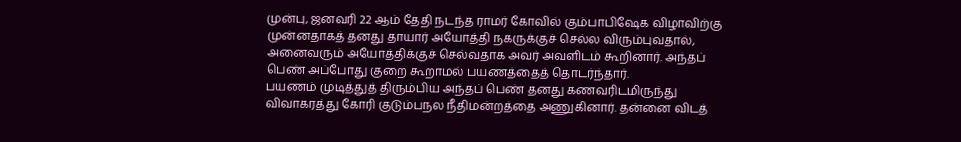முன்பு, ஜனவரி 22 ஆம் தேதி நடந்த ராமர் கோவில் கும்பாபிஷேக விழாவிற்கு முன்னதாகத் தனது தாயார் அயோத்தி நகருக்குச் செல்ல விரும்புவதால், அனைவரும் அயோத்திக்குச் செல்வதாக அவர் அவளிடம் கூறினார். அந்தப் பெண் அப்போது குறை கூறாமல் பயணத்தைத் தொடர்ந்தார்.
பயணம் முடித்துத் திரும்பிய அந்தப் பெண் தனது கணவரிடமிருந்து விவாகரத்து கோரி குடும்பநல நீதிமன்றத்தை அணுகினார். தன்னை விடத்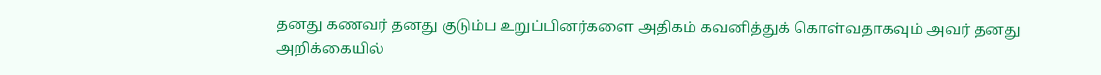தனது கணவர் தனது குடும்ப உறுப்பினர்களை அதிகம் கவனித்துக் கொள்வதாகவும் அவர் தனது அறிக்கையில்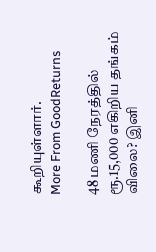கூறியுள்ளார்.
More From GoodReturns

48 மணி நேரத்தில் ரூ.15,000 எகிறிய தங்கம் விலை? இனி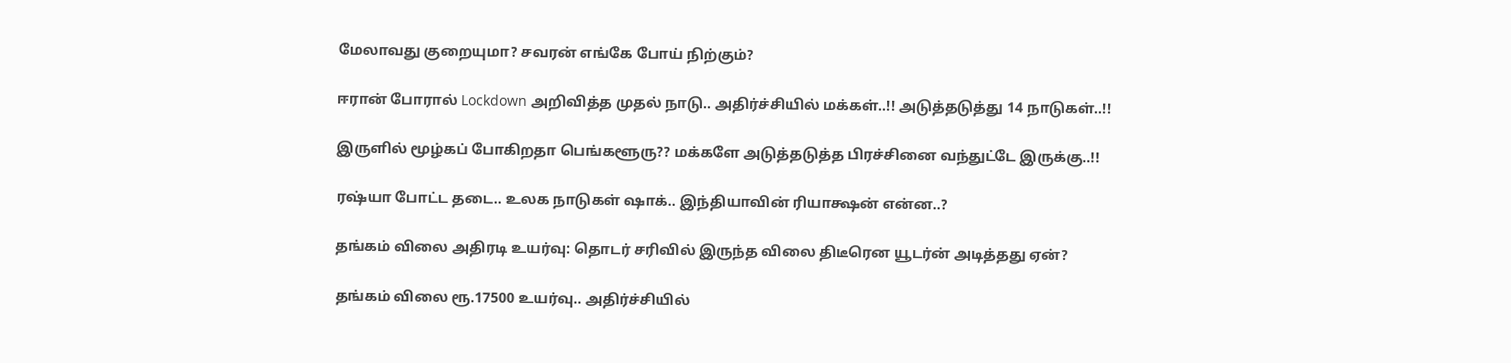மேலாவது குறையுமா? சவரன் எங்கே போய் நிற்கும்?

ஈரான் போரால் Lockdown அறிவித்த முதல் நாடு.. அதிர்ச்சியில் மக்கள்..!! அடுத்தடுத்து 14 நாடுகள்..!!

இருளில் மூழ்கப் போகிறதா பெங்களூரு?? மக்களே அடுத்தடுத்த பிரச்சினை வந்துட்டே இருக்கு..!!

ரஷ்யா போட்ட தடை.. உலக நாடுகள் ஷாக்.. இந்தியாவின் ரியாக்ஷன் என்ன..?

தங்கம் விலை அதிரடி உயர்வு: தொடர் சரிவில் இருந்த விலை திடீரென யூடர்ன் அடித்தது ஏன்?

தங்கம் விலை ரூ.17500 உயர்வு.. அதிர்ச்சியில்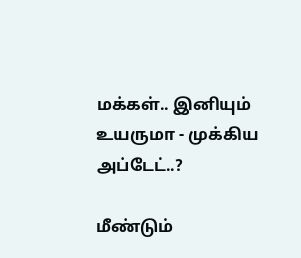மக்கள்.. இனியும் உயருமா - முக்கிய அப்டேட்..?

மீண்டும்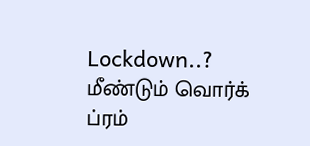Lockdown..? மீண்டும் வொர்க் ப்ரம்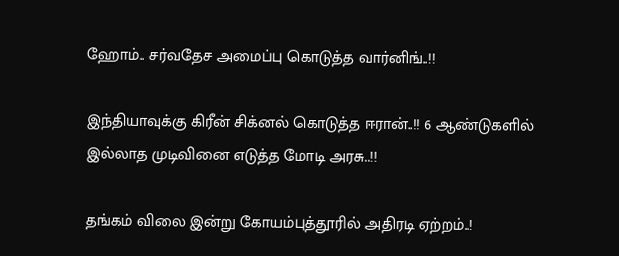ஹோம்.. சர்வதேச அமைப்பு கொடுத்த வார்னிங்..!!

இந்தியாவுக்கு கிரீன் சிக்னல் கொடுத்த ஈரான்..!! 6 ஆண்டுகளில் இல்லாத முடிவினை எடுத்த மோடி அரசு..!!

தங்கம் விலை இன்று கோயம்புத்தூரில் அதிரடி ஏற்றம்..!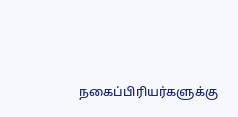நகைப்பிரியர்களுக்கு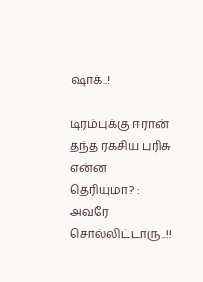ஷாக்..!

டிரம்புக்கு ஈரான் தந்த ரகசிய பரிசு என்ன தெரியுமா? : அவரே சொல்லிட்டாரு..!!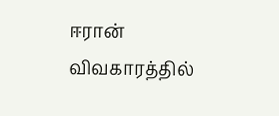ஈரான் விவகாரத்தில்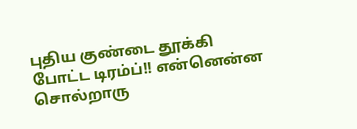புதிய குண்டை தூக்கி போட்ட டிரம்ப்!! என்னென்ன சொல்றாரு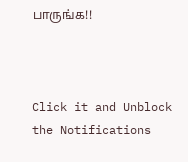பாருங்க!!



Click it and Unblock the Notifications